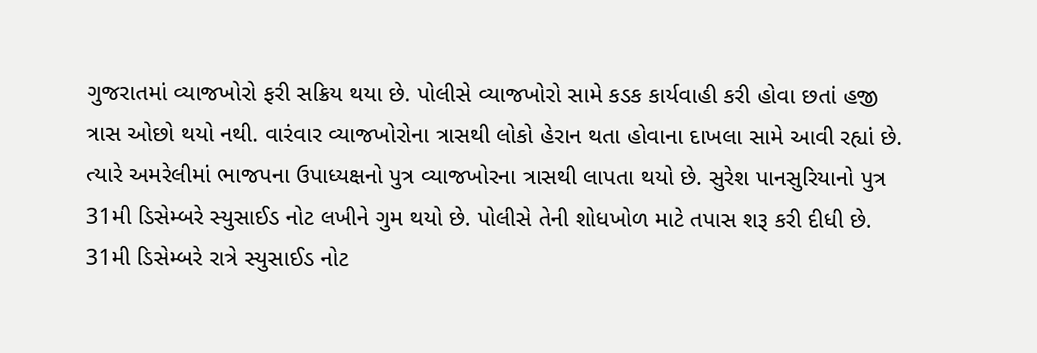ગુજરાતમાં વ્યાજખોરો ફરી સક્રિય થયા છે. પોલીસે વ્યાજખોરો સામે કડક કાર્યવાહી કરી હોવા છતાં હજી ત્રાસ ઓછો થયો નથી. વારંવાર વ્યાજખોરોના ત્રાસથી લોકો હેરાન થતા હોવાના દાખલા સામે આવી રહ્યાં છે. ત્યારે અમરેલીમાં ભાજપના ઉપાધ્યક્ષનો પુત્ર વ્યાજખોરના ત્રાસથી લાપતા થયો છે. સુરેશ પાનસુરિયાનો પુત્ર 31મી ડિસેમ્બરે સ્યુસાઈડ નોટ લખીને ગુમ થયો છે. પોલીસે તેની શોધખોળ માટે તપાસ શરૂ કરી દીધી છે.
31મી ડિસેમ્બરે રાત્રે સ્યુસાઈડ નોટ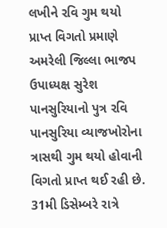લખીને રવિ ગુમ થયો
પ્રાપ્ત વિગતો પ્રમાણે અમરેલી જિલ્લા ભાજપ ઉપાધ્યક્ષ સુરેશ પાનસુરિયાનો પુત્ર રવિ પાનસુરિયા વ્યાજખોરોના ત્રાસથી ગુમ થયો હોવાની વિગતો પ્રાપ્ત થઈ રહી છે. 31મી ડિસેમ્બરે રાત્રે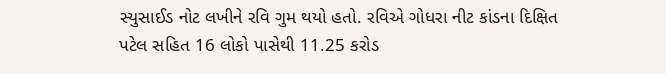સ્યુસાઈડ નોટ લખીને રવિ ગુમ થયો હતો. રવિએ ગોધરા નીટ કાંડના દિક્ષિત પટેલ સહિત 16 લોકો પાસેથી 11.25 કરોડ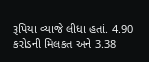રૂપિયા વ્યાજે લીધા હતાં. 4.90 કરોડની મિલકત અને 3.38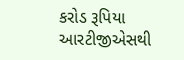કરોડ રૂપિયા આરટીજીએસથી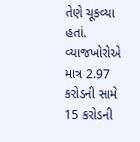તેણે ચૂકવ્યા હતાં. વ્યાજખોરોએ માત્ર 2.97 કરોડની સામે 15 કરોડની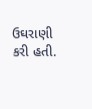ઉઘરાણી કરી હતી.